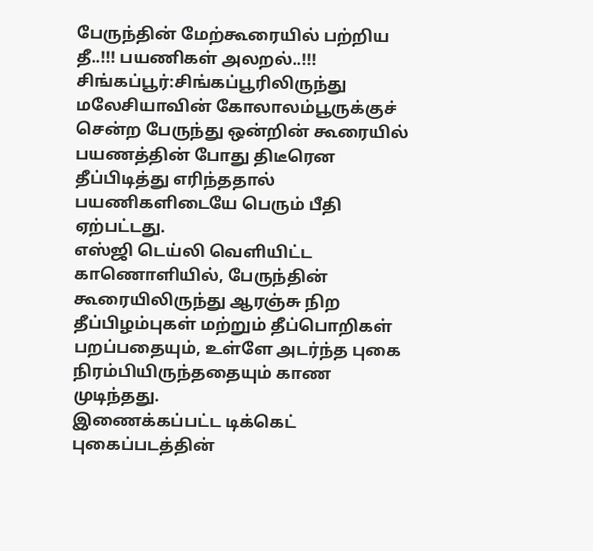பேருந்தின் மேற்கூரையில் பற்றிய தீ..!!! பயணிகள் அலறல்..!!!
சிங்கப்பூர்:சிங்கப்பூரிலிருந்து மலேசியாவின் கோலாலம்பூருக்குச் சென்ற பேருந்து ஒன்றின் கூரையில் பயணத்தின் போது திடீரென தீப்பிடித்து எரிந்ததால் பயணிகளிடையே பெரும் பீதி ஏற்பட்டது.
எஸ்ஜி டெய்லி வெளியிட்ட காணொளியில், பேருந்தின் கூரையிலிருந்து ஆரஞ்சு நிற தீப்பிழம்புகள் மற்றும் தீப்பொறிகள் பறப்பதையும், உள்ளே அடர்ந்த புகை நிரம்பியிருந்ததையும் காண முடிந்தது.
இணைக்கப்பட்ட டிக்கெட் புகைப்படத்தின்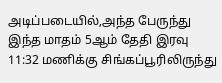அடிப்படையில்,அந்த பேருந்து இந்த மாதம் 5ஆம் தேதி இரவு 11:32 மணிக்கு சிங்கப்பூரிலிருந்து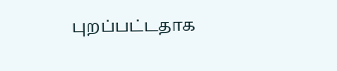புறப்பட்டதாக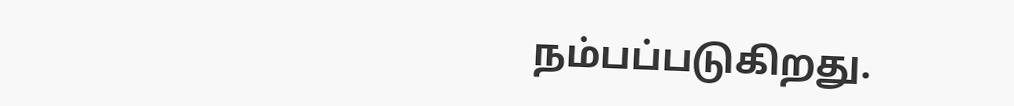நம்பப்படுகிறது.